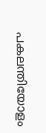പകലന്തിയോളം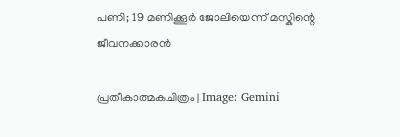പണി; 19 മണിക്കൂർ ജോലിയെന്ന് മസ്കിന്റെ ജീവനക്കാരൻ

പ്രതീകാത്മകചിത്രം | Image: Gemini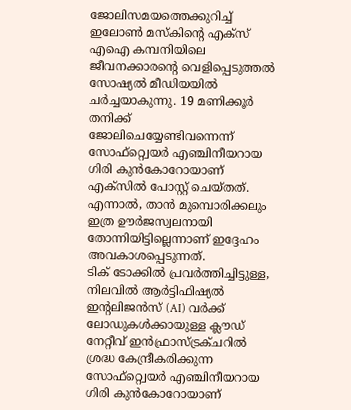ജോലിസമയത്തെക്കുറിച്ച് ഇലോൺ മസ്കിന്റെ എക്സ് എഐ കമ്പനിയിലെ ജീവനക്കാരന്റെ വെളിപ്പെടുത്തൽ സോഷ്യൽ മീഡിയയിൽ ചർച്ചയാകുന്നു. 19 മണിക്കൂർ തനിക്ക് ജോലിചെയ്യേണ്ടിവന്നെന്ന് സോഫ്റ്റ്വെയർ എഞ്ചിനീയറായ ഗിരി കുൻകോറോയാണ് എക്സിൽ പോസ്റ്റ് ചെയ്തത്. എന്നാൽ, താൻ മുമ്പൊരിക്കലും ഇത്ര ഊർജസ്വലനായി തോന്നിയിട്ടില്ലെന്നാണ് ഇദ്ദേഹം അവകാശപ്പെടുന്നത്.
ടിക് ടോക്കിൽ പ്രവർത്തിച്ചിട്ടുള്ള, നിലവിൽ ആർട്ടിഫിഷ്യൽ ഇന്റലിജൻസ് (AI) വർക്ക് ലോഡുകൾക്കായുള്ള ക്ലൗഡ് നേറ്റീവ് ഇൻഫ്രാസ്ട്രക്ചറിൽ ശ്രദ്ധ കേന്ദ്രീകരിക്കുന്ന സോഫ്റ്റ്വെയർ എഞ്ചിനീയറായ ഗിരി കുൻകോറോയാണ്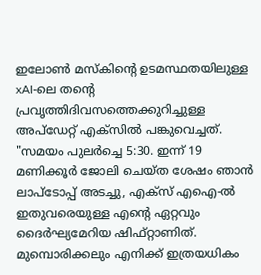ഇലോൺ മസ്കിന്റെ ഉടമസ്ഥതയിലുള്ള xAI-ലെ തന്റെ പ്രവൃത്തിദിവസത്തെക്കുറിച്ചുള്ള അപ്ഡേറ്റ് എക്സിൽ പങ്കുവെച്ചത്.
"സമയം പുലർച്ചെ 5:30. ഇന്ന് 19 മണിക്കൂർ ജോലി ചെയ്ത ശേഷം ഞാൻ ലാപ്ടോപ്പ് അടച്ചു, എക്സ് എഐ-ൽ ഇതുവരെയുള്ള എന്റെ ഏറ്റവും ദൈർഘ്യമേറിയ ഷിഫ്റ്റാണിത്. മുമ്പൊരിക്കലും എനിക്ക് ഇത്രയധികം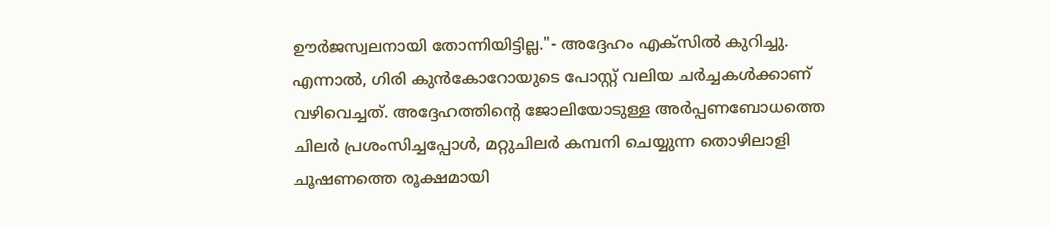ഊർജസ്വലനായി തോന്നിയിട്ടില്ല."- അദ്ദേഹം എക്സിൽ കുറിച്ചു.
എന്നാൽ, ഗിരി കുൻകോറോയുടെ പോസ്റ്റ് വലിയ ചർച്ചകൾക്കാണ് വഴിവെച്ചത്. അദ്ദേഹത്തിന്റെ ജോലിയോടുള്ള അർപ്പണബോധത്തെ ചിലർ പ്രശംസിച്ചപ്പോൾ, മറ്റുചിലർ കമ്പനി ചെയ്യുന്ന തൊഴിലാളി ചൂഷണത്തെ രൂക്ഷമായി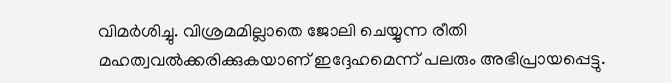വിമർശിച്ചു. വിശ്രമമില്ലാതെ ജോലി ചെയ്യുന്ന രീതി മഹത്വവൽക്കരിക്കുകയാണ് ഇദ്ദേഹമെന്ന് പലരും അഭിപ്രായപ്പെട്ടു.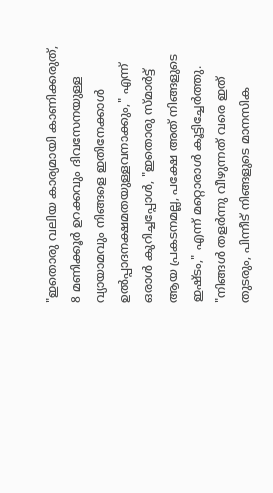"ഇതൊരു വലിയ കാര്യമായി കാണിക്കരുത്, 8 മണിക്കൂർ ഉറക്കവും ദിവസേനയുള്ള വ്യായാമവും നിങ്ങളെ ഇതിനേക്കാൾ ഉൽപ്പാദനക്ഷമതയുള്ളവനാക്കും," എന്ന് ഒരാൾ കുറിച്ചപ്പോൾ, "ഇതൊരു സ്മാർട്ട് ആയ പ്രകടനമല്ല, പക്ഷേ അത് നിങ്ങളുടെ ഇഷ്ടം," എന്ന് മറ്റൊരാൾ കൂട്ടിച്ചേർത്തു. "നിങ്ങൾ തളർന്നു വീഴുന്നത് വരെ ഇത് തുടരും, പിന്നീട് നിങ്ങളുടെ മാനസിക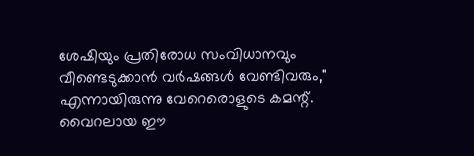ശേഷിയും പ്രതിരോധ സംവിധാനവും വീണ്ടെടുക്കാൻ വർഷങ്ങൾ വേണ്ടിവരും," എന്നായിരുന്നു വേറെരൊളുടെ കമന്റ്.
വൈറലായ ഈ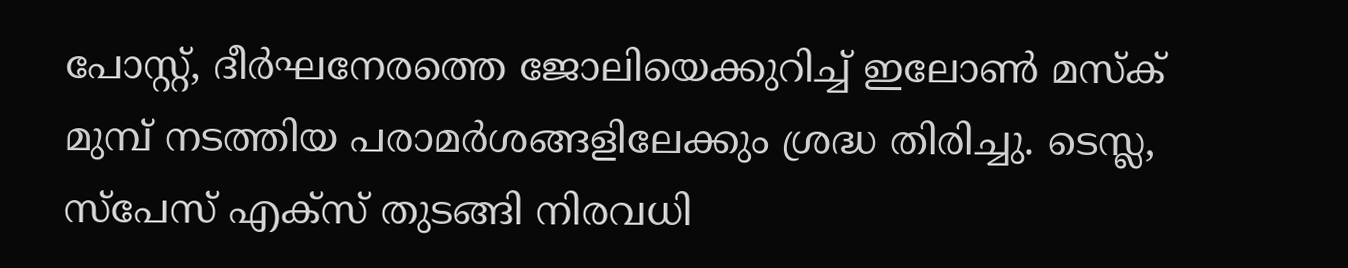പോസ്റ്റ്, ദീർഘനേരത്തെ ജോലിയെക്കുറിച്ച് ഇലോൺ മസ്ക് മുമ്പ് നടത്തിയ പരാമർശങ്ങളിലേക്കും ശ്രദ്ധ തിരിച്ചു. ടെസ്ല, സ്പേസ് എക്സ് തുടങ്ങി നിരവധി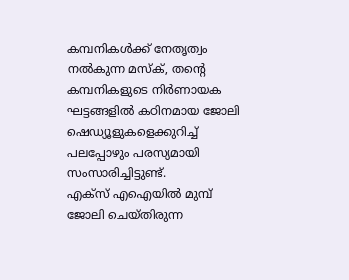കമ്പനികൾക്ക് നേതൃത്വം നൽകുന്ന മസ്ക്, തന്റെ കമ്പനികളുടെ നിർണായക ഘട്ടങ്ങളിൽ കഠിനമായ ജോലി ഷെഡ്യൂളുകളെക്കുറിച്ച് പലപ്പോഴും പരസ്യമായി സംസാരിച്ചിട്ടുണ്ട്.
എക്സ് എഐയിൽ മുമ്പ് ജോലി ചെയ്തിരുന്ന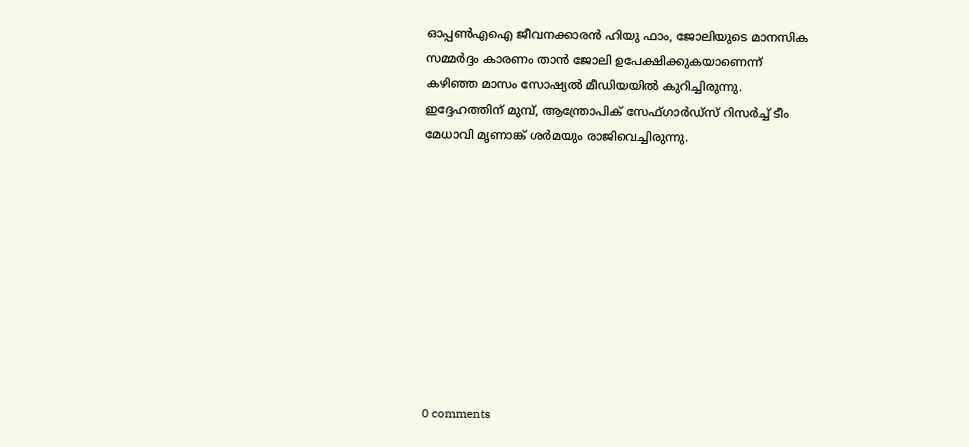ഓപ്പൺഎഐ ജീവനക്കാരൻ ഹിയു ഫാം, ജോലിയുടെ മാനസിക സമ്മർദ്ദം കാരണം താൻ ജോലി ഉപേക്ഷിക്കുകയാണെന്ന് കഴിഞ്ഞ മാസം സോഷ്യൽ മീഡിയയിൽ കുറിച്ചിരുന്നു. ഇദ്ദേഹത്തിന് മുമ്പ്, ആന്ത്രോപിക് സേഫ്ഗാർഡ്സ് റിസർച്ച് ടീം മേധാവി മൃണാങ്ക് ശർമയും രാജിവെച്ചിരുന്നു.










0 comments